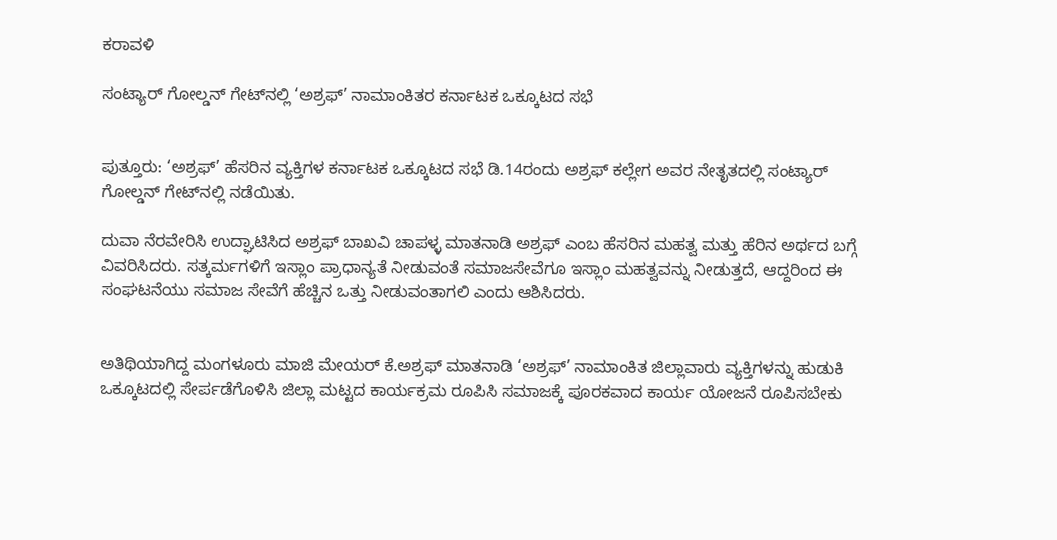ಕರಾವಳಿ

ಸಂಟ್ಯಾರ್ ಗೋಲ್ಡನ್ ಗೇಟ್‌ನಲ್ಲಿ ‘ಅಶ್ರಫ್’ ನಾಮಾಂಕಿತರ ಕರ್ನಾಟಕ ಒಕ್ಕೂಟದ ಸಭೆ


ಪುತ್ತೂರು: ‘ಅಶ್ರಫ್’ ಹೆಸರಿನ ವ್ಯಕ್ತಿಗಳ ಕರ್ನಾಟಕ ಒಕ್ಕೂಟದ ಸಭೆ ಡಿ.14ರಂದು ಅಶ್ರಫ್ ಕಲ್ಲೇಗ ಅವರ ನೇತೃತದಲ್ಲಿ ಸಂಟ್ಯಾರ್ ಗೋಲ್ಡನ್ ಗೇಟ್‌ನಲ್ಲಿ ನಡೆಯಿತು.

ದುವಾ ನೆರವೇರಿಸಿ ಉದ್ಘಾಟಿಸಿದ ಅಶ್ರಫ್ ಬಾಖವಿ ಚಾಪಳ್ಳ ಮಾತನಾಡಿ ಅಶ್ರಫ್ ಎಂಬ ಹೆಸರಿನ ಮಹತ್ವ ಮತ್ತು ಹೆರಿನ ಅರ್ಥದ ಬಗ್ಗೆ ವಿವರಿಸಿದರು. ಸತ್ಕರ್ಮಗಳಿಗೆ ಇಸ್ಲಾಂ ಪ್ರಾಧಾನ್ಯತೆ ನೀಡುವಂತೆ ಸಮಾಜಸೇವೆಗೂ ಇಸ್ಲಾಂ ಮಹತ್ವವನ್ನು ನೀಡುತ್ತದೆ, ಆದ್ದರಿಂದ ಈ ಸಂಘಟನೆಯು ಸಮಾಜ ಸೇವೆಗೆ ಹೆಚ್ಚಿನ ಒತ್ತು ನೀಡುವಂತಾಗಲಿ ಎಂದು ಆಶಿಸಿದರು.


ಅತಿಥಿಯಾಗಿದ್ದ ಮಂಗಳೂರು ಮಾಜಿ ಮೇಯರ್ ಕೆ.ಅಶ್ರಫ್ ಮಾತನಾಡಿ ‘ಅಶ್ರಫ್’ ನಾಮಾಂಕಿತ ಜಿಲ್ಲಾವಾರು ವ್ಯಕ್ತಿಗಳನ್ನು ಹುಡುಕಿ ಒಕ್ಕೂಟದಲ್ಲಿ ಸೇರ್ಪಡೆಗೊಳಿಸಿ ಜಿಲ್ಲಾ ಮಟ್ಟದ ಕಾರ್ಯಕ್ರಮ ರೂಪಿಸಿ ಸಮಾಜಕ್ಕೆ ಪೂರಕವಾದ ಕಾರ್ಯ ಯೋಜನೆ ರೂಪಿಸಬೇಕು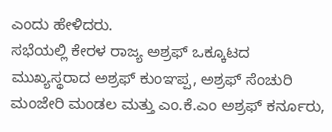ಎಂದು ಹೇಳಿದರು.
ಸಭೆಯಲ್ಲಿ ಕೇರಳ ರಾಜ್ಯ ಅಶ್ರಫ್ ಒಕ್ಕೂಟದ ಮುಖ್ಯಸ್ಥರಾದ ಅಶ್ರಫ್ ಕುಂಞಪ್ಪ, ಅಶ್ರಫ್ ಸೆಂಚುರಿ ಮಂಜೇರಿ ಮಂಡಲ ಮತ್ತು ಎಂ.ಕೆ.ಎಂ ಅಶ್ರಫ್ ಕರ್ನೂರು,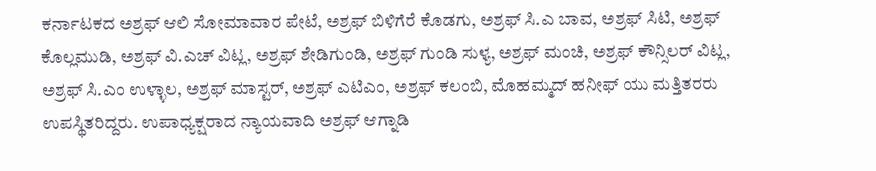ಕರ್ನಾಟಕದ ಅಶ್ರಫ್ ಆಲಿ ಸೋಮಾವಾರ ಪೇಟೆ, ಅಶ್ರಫ್ ಬಿಳಿಗೆರೆ ಕೊಡಗು, ಅಶ್ರಫ್ ಸಿ.ಎ ಬಾವ, ಅಶ್ರಫ್ ಸಿಟಿ, ಅಶ್ರಫ್ ಕೊಲ್ಲಮುಡಿ, ಅಶ್ರಫ್ ವಿ.ಎಚ್ ವಿಟ್ಲ, ಅಶ್ರಫ್ ಶೇಡಿಗುಂಡಿ, ಅಶ್ರಫ್ ಗುಂಡಿ ಸುಳ್ಯ, ಅಶ್ರಫ್ ಮಂಚಿ, ಅಶ್ರಫ್ ಕೌನ್ಸಿಲರ್ ವಿಟ್ಲ, ಅಶ್ರಫ್ ಸಿ.ಎಂ ಉಳ್ಳಾಲ, ಅಶ್ರಫ್ ಮಾಸ್ಟರ್, ಅಶ್ರಫ್ ಎಟಿಎಂ, ಅಶ್ರಫ್ ಕಲಂಬಿ, ಮೊಹಮ್ಮದ್ ಹನೀಫ್ ಯು ಮತ್ತಿತರರು ಉಪಸ್ಥಿತರಿದ್ದರು. ಉಪಾಧ್ಯಕ್ಷರಾದ ನ್ಯಾಯವಾದಿ ಅಶ್ರಫ್ ಆಗ್ನಾಡಿ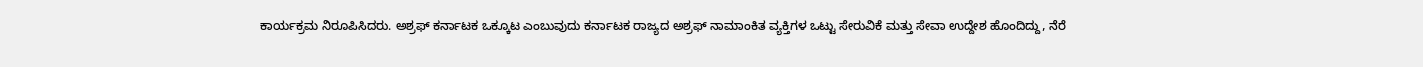ಕಾರ್ಯಕ್ರಮ ನಿರೂಪಿಸಿದರು. ಅಶ್ರಫ್ ಕರ್ನಾಟಕ ಒಕ್ಕೂಟ ಎಂಬುವುದು ಕರ್ನಾಟಕ ರಾಜ್ಯದ ಅಶ್ರಫ್ ನಾಮಾಂಕಿತ ವ್ಯಕ್ತಿಗಳ ಒಟ್ಟು ಸೇರುವಿಕೆ ಮತ್ತು ಸೇವಾ ಉದ್ದೇಶ ಹೊಂದಿದ್ದು, ನೆರೆ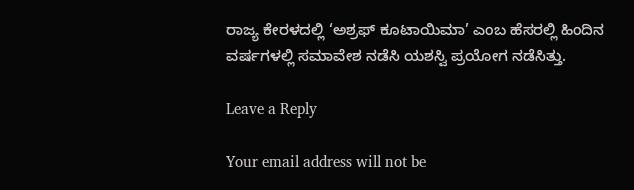ರಾಜ್ಯ ಕೇರಳದಲ್ಲಿ ‘ಅಶ್ರಫ್ ಕೂಟಾಯಿಮಾ’ ಎಂಬ ಹೆಸರಲ್ಲಿ ಹಿಂದಿನ ವರ್ಷಗಳಲ್ಲಿ ಸಮಾವೇಶ ನಡೆಸಿ ಯಶಸ್ವಿ ಪ್ರಯೋಗ ನಡೆಸಿತ್ತು.

Leave a Reply

Your email address will not be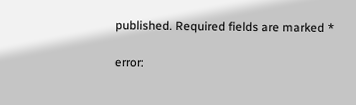published. Required fields are marked *

error: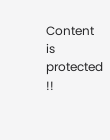Content is protected !!